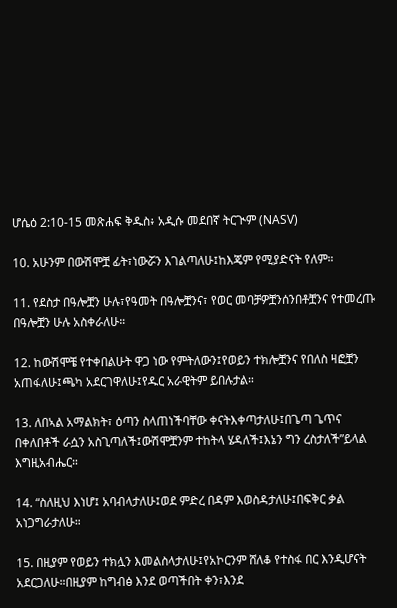ሆሴዕ 2:10-15 መጽሐፍ ቅዱስ፥ አዲሱ መደበኛ ትርጒም (NASV)

10. አሁንም በውሽሞቿ ፊት፣ነውሯን እገልጣለሁ፤ከእጄም የሚያድናት የለም።

11. የደስታ በዓሎቿን ሁሉ፣የዓመት በዓሎቿንና፣ የወር መባቻዎቿንሰንበቶቿንና የተመረጡ በዓሎቿን ሁሉ አስቀራለሁ።

12. ከውሽሞቼ የተቀበልሁት ዋጋ ነው የምትለውን፤የወይን ተክሎቿንና የበለስ ዛፎቿን አጠፋለሁ፤ጫካ አደርገዋለሁ፤የዱር አራዊትም ይበሉታል።

13. ለበኣል አማልክት፣ ዕጣን ስላጠነችባቸው ቀናትእቀጣታለሁ፤በጌጣ ጌጥና በቀለበቶች ራሷን አስጊጣለች፤ውሽሞቿንም ተከትላ ሄዳለች፤እኔን ግን ረስታለች”ይላል እግዚአብሔር።

14. “ስለዚህ እነሆ፤ አባብላታለሁ፤ወደ ምድረ በዳም እወስዳታለሁ፤በፍቅር ቃል አነጋግራታለሁ።

15. በዚያም የወይን ተክሏን እመልስላታለሁ፤የአኮርንም ሸለቆ የተስፋ በር እንዲሆናት አደርጋለሁ።በዚያም ከግብፅ እንደ ወጣችበት ቀን፣እንደ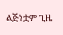ልጅነቷም ጊዜ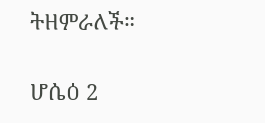ትዘምራለች።

ሆሴዕ 2